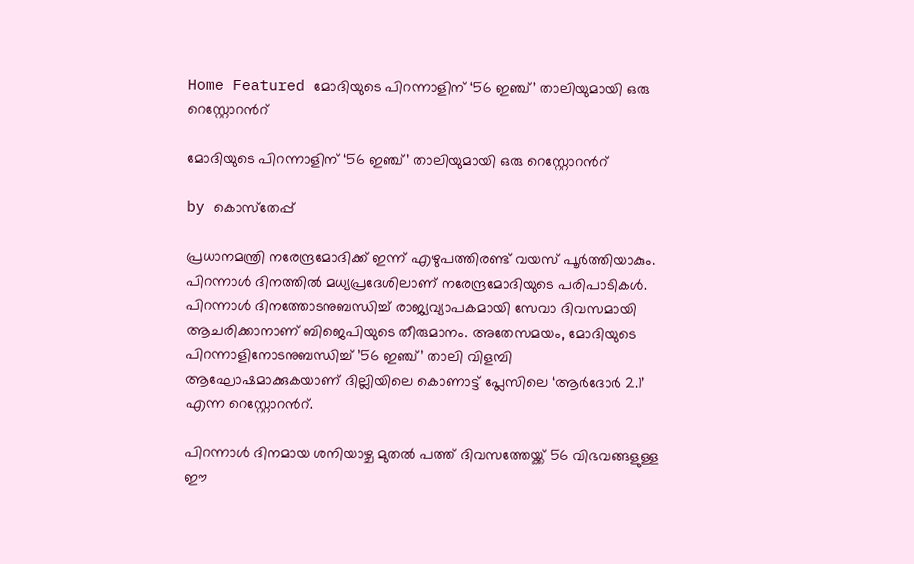Home Featured മോദിയുടെ പിറന്നാളിന് ‘56 ഇഞ്ച്’ താലിയുമായി ഒരു റെസ്റ്റോറന്‍റ്

മോദിയുടെ പിറന്നാളിന് ‘56 ഇഞ്ച്’ താലിയുമായി ഒരു റെസ്റ്റോറന്‍റ്

by കൊസ്‌തേപ്പ്

പ്രധാനമന്ത്രി നരേന്ദ്രമോദിക്ക് ഇന്ന് എഴുപത്തിരണ്ട് വയസ് പൂർത്തിയാകും. പിറന്നാൾ ദിനത്തില്‍ മധ്യപ്രദേശിലാണ് നരേന്ദ്രമോദിയുടെ പരിപാടികൾ. പിറന്നാൾ ദിനത്തോടനുബന്ധിച്ച് രാജ്യവ്യാപകമായി സേവാ ദിവസമായി ആചരിക്കാനാണ് ബിജെപിയുടെ തീരുമാനം. അതേസമയം, മോദിയുടെ പിറന്നാളിനോടനുബന്ധിച്ച് ’56 ഇഞ്ച്’ താലി വിളമ്പി ആഘോഷമാക്കുകയാണ് ദില്ലിയിലെ കൊണാട്ട് പ്ലേസിലെ ‘ആര്‍ദോര്‍ 2.1’ എന്ന റെസ്റ്റോറന്‍റ്.

പിറന്നാള്‍ ദിനമായ ശനിയാഴ്ച മുതല്‍ പത്ത് ദിവസത്തേയ്ക്ക് 56 വിഭവങ്ങളുള്ള ഈ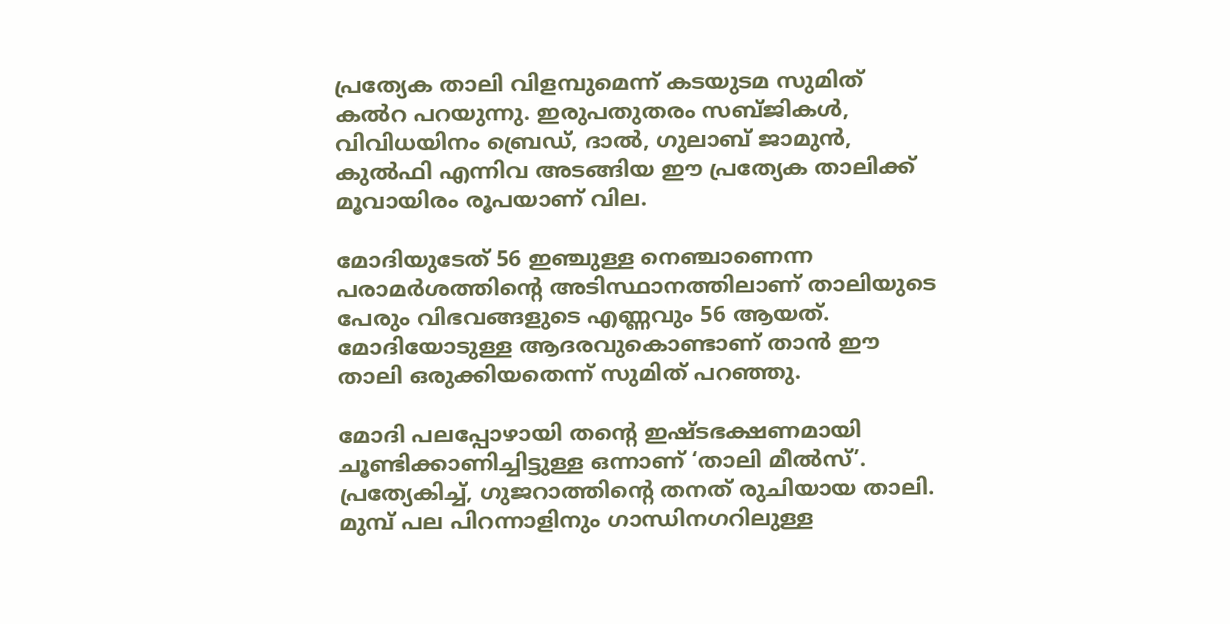പ്രത്യേക താലി വിളമ്പുമെന്ന് കടയുടമ സുമിത് കല്‍റ പറയുന്നു. ഇരുപതുതരം സബ്ജികള്‍, വിവിധയിനം ബ്രെഡ്, ദാല്‍, ഗുലാബ് ജാമുന്‍, കുല്‍ഫി എന്നിവ അടങ്ങിയ ഈ പ്രത്യേക താലിക്ക് മൂവായിരം രൂപയാണ് വില.

മോദിയുടേത് 56 ഇഞ്ചുള്ള നെഞ്ചാണെന്ന പരാമര്‍ശത്തിന്റെ അടിസ്ഥാനത്തിലാണ് താലിയുടെ പേരും വിഭവങ്ങളുടെ എണ്ണവും 56 ആയത്. മോദിയോടുള്ള ആദരവുകൊണ്ടാണ് താന്‍ ഈ താലി ഒരുക്കിയതെന്ന് സുമിത് പറഞ്ഞു.

മോദി പലപ്പോഴായി തന്റെ ഇഷ്ടഭക്ഷണമായി ചൂണ്ടിക്കാണിച്ചിട്ടുള്ള ഒന്നാണ് ‘താലി മീല്‍സ്’. പ്രത്യേകിച്ച്, ഗുജറാത്തിന്റെ തനത് രുചിയായ താലി. മുമ്പ് പല പിറന്നാളിനും ഗാന്ധിനഗറിലുള്ള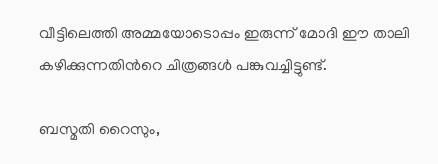വീട്ടിലെത്തി അമ്മയോടൊപ്പം ഇരുന്ന് മോദി ഈ താലി കഴിക്കുന്നതിന്‍റെ ചിത്രങ്ങള്‍ പങ്കുവച്ചിട്ടുണ്ട്.

ബസ്മതി റൈസും,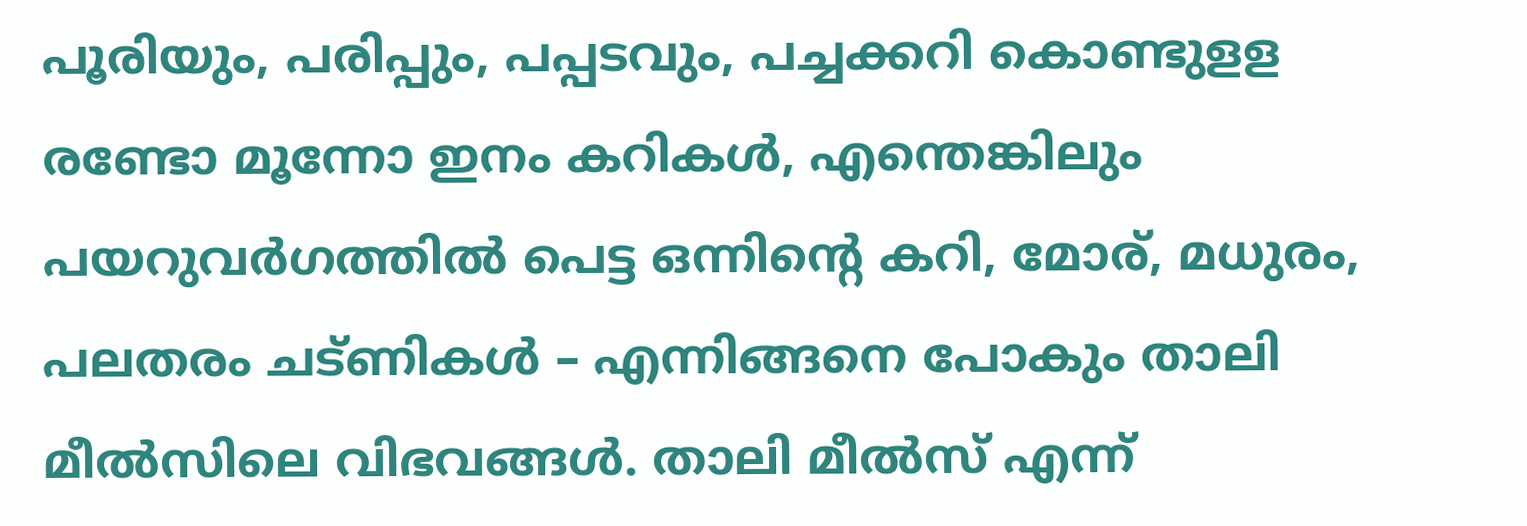പൂരിയും, പരിപ്പും, പപ്പടവും, പച്ചക്കറി കൊണ്ടുളള രണ്ടോ മൂന്നോ ഇനം കറികള്‍, എന്തെങ്കിലും പയറുവര്‍ഗത്തില്‍ പെട്ട ഒന്നിന്റെ കറി, മോര്, മധുരം, പലതരം ചട്ണികള്‍ – എന്നിങ്ങനെ പോകും താലി മീല്‍സിലെ വിഭവങ്ങള്‍. താലി മീല്‍സ് എന്ന്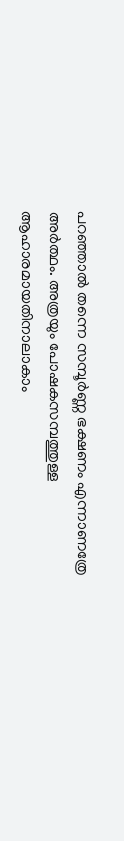പറഞ്ഞാല്‍ തന്നെ സമ്പൂര്‍ണ്ണ ഭക്ഷണം എന്നാണത്രേ അര്‍ത്ഥം. അത്രയും പോഷകസമ്പത്തുള്ള ആഹാരമായതിനാലാകാം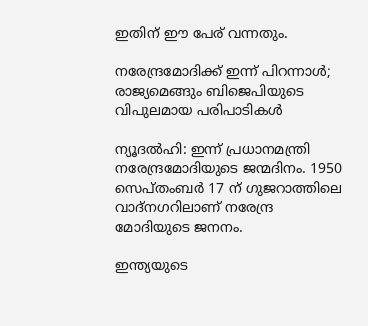ഇതിന് ഈ പേര് വന്നതും.

നരേന്ദ്രമോദിക്ക് ഇന്ന് പിറന്നാള്‍; രാജ്യമെങ്ങും ബിജെപിയുടെ വിപുലമായ പരിപാടികള്‍

ന്യൂദല്‍ഹി: ഇന്ന് പ്രധാനമന്ത്രി നരേന്ദ്രമോദിയുടെ ജന്മദിനം. 1950 സെപ്തംബര്‍ 17 ന് ഗുജറാത്തിലെ വാദ്‌നഗറിലാണ് നരേന്ദ്ര മോദിയുടെ ജനനം.

ഇന്ത്യയുടെ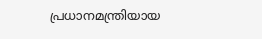പ്രധാനമന്ത്രിയായ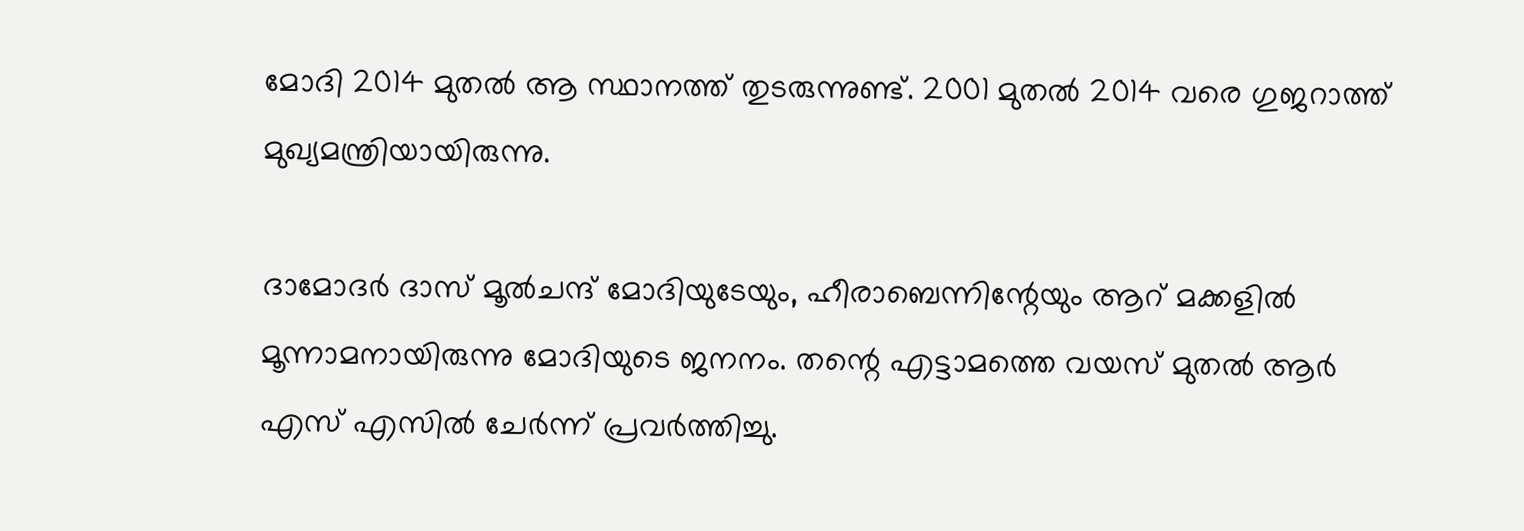മോദി 2014 മുതല്‍ ആ സ്ഥാനത്ത് തുടരുന്നുണ്ട്. 2001 മുതല്‍ 2014 വരെ ഗുജറാത്ത് മുഖ്യമന്ത്രിയായിരുന്നു.

ദാമോദര്‍ ദാസ് മൂല്‍ചന്ദ് മോദിയുടേയും, ഹീരാബെന്നിന്റേയും ആറ് മക്കളില്‍ മൂന്നാമനായിരുന്നു മോദിയുടെ ജനനം. തന്റെ എട്ടാമത്തെ വയസ് മുതല്‍ ആര്‍ എസ് എസില്‍ ചേര്‍ന്ന് പ്രവര്‍ത്തിച്ചു.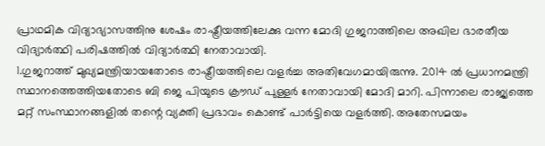പ്രാഥമിക വിദ്യാഭ്യാസത്തിനു ശേഷം രാഷ്ട്രീയത്തിലേക്കു വന്ന മോദി ഗുജറാത്തിലെ അഖില ഭാരതീയ വിദ്യാര്‍ത്ഥി പരിഷത്തില്‍ വിദ്യാര്‍ത്ഥി നേതാവായി.
1.ഗുജറാത്ത് മുഖ്യമന്ത്രിയായതോടെ രാഷ്ട്രീയത്തിലെ വളര്‍ച്ച അതിവേഗമായിരുന്നു. 2014 ല്‍ പ്രധാനമന്ത്രി സ്ഥാനത്തെത്തിയതോടെ ബി ജെ പിയുടെ ക്രൗഡ് പുള്ളര്‍ നേതാവായി മോദി മാറി. പിന്നാലെ രാജ്യത്തെ മറ്റ് സംസ്ഥാനങ്ങളില്‍ തന്റെ വ്യക്തി പ്രഭാവം കൊണ്ട് പാര്‍ട്ടിയെ വളര്‍ത്തി. അതേസമയം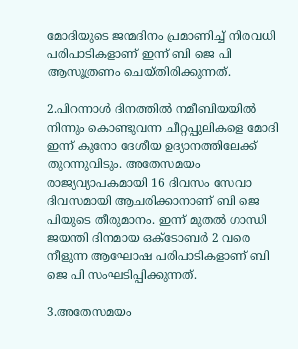മോദിയുടെ ജന്മദിനം പ്രമാണിച്ച്‌ നിരവധി പരിപാടികളാണ് ഇന്ന് ബി ജെ പി ആസൂത്രണം ചെയ്തിരിക്കുന്നത്.

2.പിറന്നാള്‍ ദിനത്തില്‍ നമീബിയയില്‍ നിന്നും കൊണ്ടുവന്ന ചീറ്റപ്പുലികളെ മോദി ഇന്ന് കുനോ ദേശീയ ഉദ്യാനത്തിലേക്ക് തുറന്നുവിടും. അതേസമയം രാജ്യവ്യാപകമായി 16 ദിവസം സേവാ ദിവസമായി ആചരിക്കാനാണ് ബി ജെ പിയുടെ തീരുമാനം. ഇന്ന് മുതല്‍ ഗാന്ധി ജയന്തി ദിനമായ ഒക്ടോബര്‍ 2 വരെ നീളുന്ന ആഘോഷ പരിപാടികളാണ് ബി ജെ പി സംഘടിപ്പിക്കുന്നത്.

3.അതേസമയം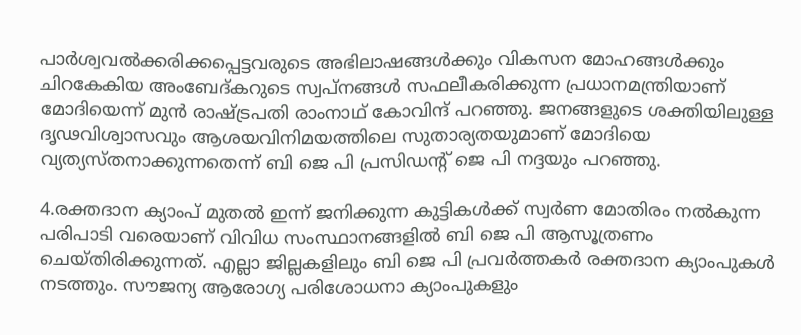പാര്‍ശ്വവല്‍ക്കരിക്കപ്പെട്ടവരുടെ അഭിലാഷങ്ങള്‍ക്കും വികസന മോഹങ്ങള്‍ക്കും ചിറകേകിയ അംബേദ്കറുടെ സ്വപ്നങ്ങള്‍ സഫലീകരിക്കുന്ന പ്രധാനമന്ത്രിയാണ് മോദിയെന്ന് മുന്‍ രാഷ്ട്രപതി രാംനാഥ് കോവിന്ദ് പറഞ്ഞു. ജനങ്ങളുടെ ശക്തിയിലുള്ള ദൃഢവിശ്വാസവും ആശയവിനിമയത്തിലെ സുതാര്യതയുമാണ് മോദിയെ വ്യത്യസ്തനാക്കുന്നതെന്ന് ബി ജെ പി പ്രസിഡന്റ് ജെ പി നദ്ദയും പറഞ്ഞു.

4.രക്തദാന ക്യാംപ് മുതല്‍ ഇന്ന് ജനിക്കുന്ന കുട്ടികള്‍ക്ക് സ്വര്‍ണ മോതിരം നല്‍കുന്ന പരിപാടി വരെയാണ് വിവിധ സംസ്ഥാനങ്ങളില്‍ ബി ജെ പി ആസൂത്രണം ചെയ്തിരിക്കുന്നത്. എല്ലാ ജില്ലകളിലും ബി ജെ പി പ്രവര്‍ത്തകര്‍ രക്തദാന ക്യാംപുകള്‍ നടത്തും. സൗജന്യ ആരോഗ്യ പരിശോധനാ ക്യാംപുകളും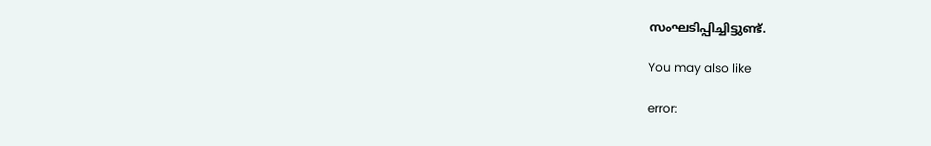സംഘടിപ്പിച്ചിട്ടുണ്ട്.

You may also like

error: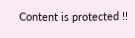Content is protected !!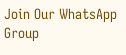Join Our WhatsApp Group